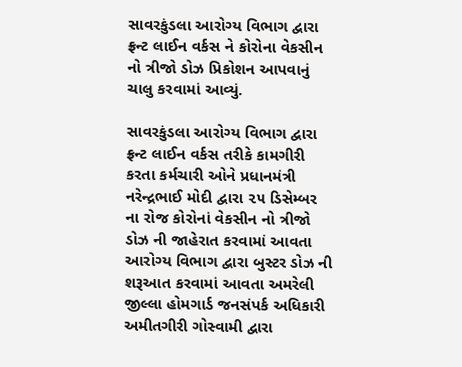સાવરકુંડલા આરોગ્ય વિભાગ દ્વારા ફ્રન્ટ લાઈન વર્કસ ને કોરોના વેકસીન નો ત્રીજો ડોઝ પ્રિકોશન આપવાનું ચાલુ કરવામાં આવ્યું.

સાવરકુંડલા આરોગ્ય વિભાગ દ્વારા ફ્રન્ટ લાઈન વર્કસ તરીકે કામગીરી કરતા કર્મચારી ઓને પ્રધાનમંત્રી નરેન્દ્રભાઈ મોદી દ્વારા ૨૫ ડિસેમ્બર ના રોજ કોરોનાં વેકસીન નો ત્રીજો ડોઝ ની જાહેરાત કરવામાં આવતા આરોગ્ય વિભાગ દ્વારા બુસ્ટર ડોઝ ની શરૂઆત કરવામાં આવતા અમરેલી જીલ્લા હોમગાર્ડ જનસંપર્ક અધિકારી અમીતગીરી ગોસ્વામી દ્વારા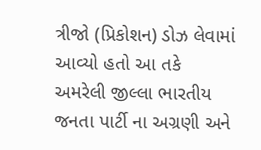ત્રીજો (પ્રિકોશન) ડોઝ લેવામાં આવ્યો હતો આ તકે અમરેલી જીલ્લા ભારતીય જનતા પાર્ટી ના અગ્રણી અને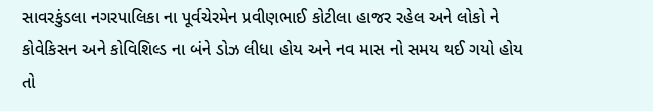સાવરકુંડલા નગરપાલિકા ના પૂર્વચેરમેન પ્રવીણભાઈ કોટીલા હાજર રહેલ અને લોકો ને કોવેકિસન અને કોવિશિલ્ડ ના બંને ડોઝ લીધા હોય અને નવ માસ નો સમય થઈ ગયો હોય તો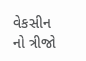વેકસીન નો ત્રીજો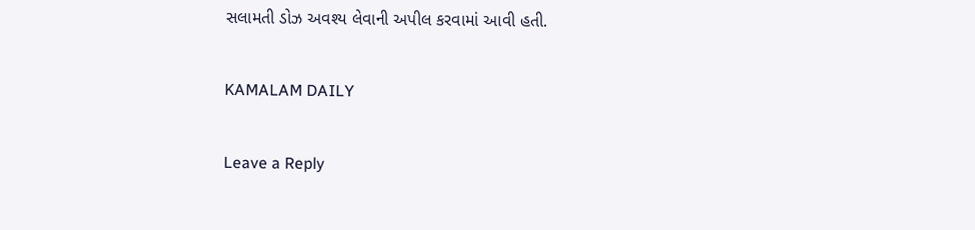સલામતી ડોઝ અવશ્ય લેવાની અપીલ કરવામાં આવી હતી.

KAMALAM DAILY

Leave a Reply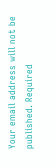Your email address will not be published. Required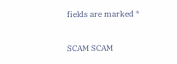fields are marked *

SCAM SCAM